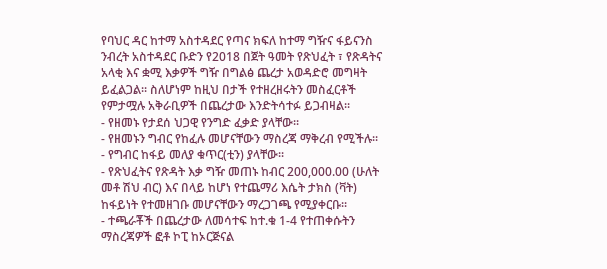የባህር ዳር ከተማ አስተዳደር የጣና ክፍለ ከተማ ግዥና ፋይናንስ ንብረት አስተዳደር ቡድን የ2018 በጀት ዓመት የጽህፈት ፣ የጽዳትና አላቂ እና ቋሚ እቃዎች ግዥ በግልፅ ጨረታ አወዳድሮ መግዛት ይፈልጋል፡፡ ስለሆነም ከዚህ በታች የተዘረዘሩትን መስፈርቶች የምታሟሉ አቅራቢዎች በጨረታው እንድትሳተፉ ይጋብዛል፡፡
- የዘመኑ የታደሰ ህጋዊ የንግድ ፈቃድ ያላቸው፡፡
- የዘመኑን ግብር የከፈሉ መሆናቸውን ማስረጃ ማቅረብ የሚችሉ፡፡
- የግብር ከፋይ መለያ ቁጥር(ቲን) ያላቸው፡፡
- የጽህፈትና የጽዳት እቃ ግዥ መጠኑ ከብር 200,000.00 (ሁለት መቶ ሽህ ብር) እና በላይ ከሆነ የተጨማሪ እሴት ታክስ (ቫት) ከፋይነት የተመዘገቡ መሆናቸውን ማረጋገጫ የሚያቀርቡ፡፡
- ተጫራቾች በጨረታው ለመሳተፍ ከተ.ቁ 1-4 የተጠቀሱትን ማስረጃዎች ፎቶ ኮፒ ከኦርጅናል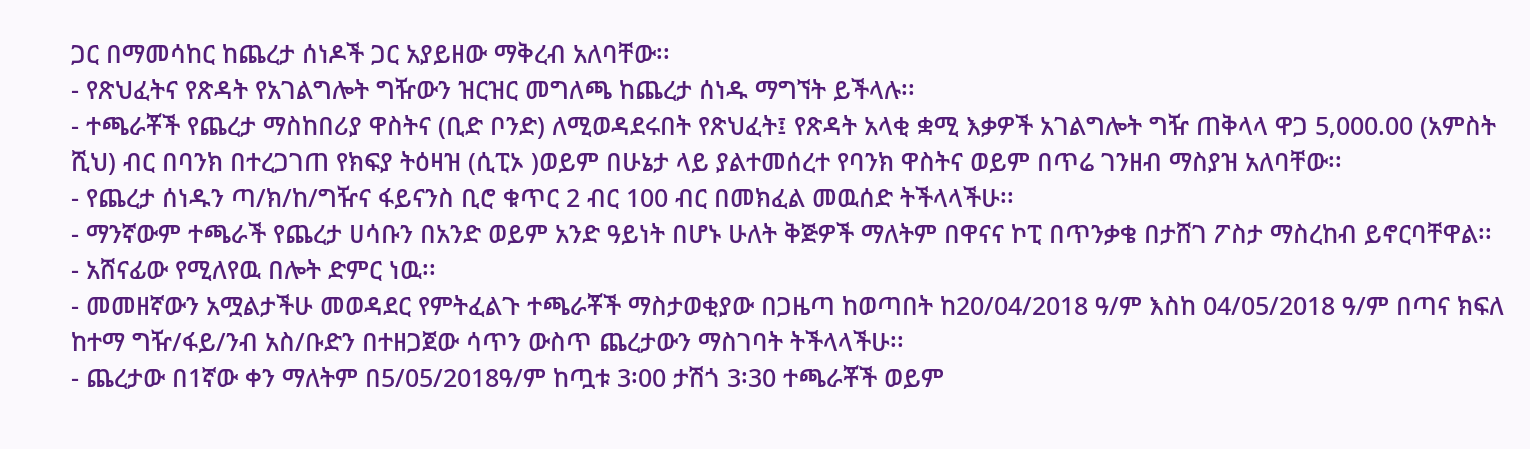ጋር በማመሳከር ከጨረታ ሰነዶች ጋር አያይዘው ማቅረብ አለባቸው፡፡
- የጽህፈትና የጽዳት የአገልግሎት ግዥውን ዝርዝር መግለጫ ከጨረታ ሰነዱ ማግኘት ይችላሉ፡፡
- ተጫራቾች የጨረታ ማስከበሪያ ዋስትና (ቢድ ቦንድ) ለሚወዳደሩበት የጽህፈት፤ የጽዳት አላቂ ቋሚ እቃዎች አገልግሎት ግዥ ጠቅላላ ዋጋ 5,000.00 (አምስት ሺህ) ብር በባንክ በተረጋገጠ የክፍያ ትዕዛዝ (ሲፒኦ )ወይም በሁኔታ ላይ ያልተመሰረተ የባንክ ዋስትና ወይም በጥሬ ገንዘብ ማስያዝ አለባቸው፡፡
- የጨረታ ሰነዱን ጣ/ክ/ከ/ግዥና ፋይናንስ ቢሮ ቁጥር 2 ብር 100 ብር በመክፈል መዉሰድ ትችላላችሁ፡፡
- ማንኛውም ተጫራች የጨረታ ሀሳቡን በአንድ ወይም አንድ ዓይነት በሆኑ ሁለት ቅጅዎች ማለትም በዋናና ኮፒ በጥንቃቄ በታሸገ ፖስታ ማስረከብ ይኖርባቸዋል፡፡
- አሸናፊው የሚለየዉ በሎት ድምር ነዉ፡፡
- መመዘኛውን አሟልታችሁ መወዳደር የምትፈልጉ ተጫራቾች ማስታወቂያው በጋዜጣ ከወጣበት ከ20/04/2018 ዓ/ም እስከ 04/05/2018 ዓ/ም በጣና ክፍለ ከተማ ግዥ/ፋይ/ንብ አስ/ቡድን በተዘጋጀው ሳጥን ውስጥ ጨረታውን ማስገባት ትችላላችሁ፡፡
- ጨረታው በ1ኛው ቀን ማለትም በ5/05/2018ዓ/ም ከጧቱ 3፡00 ታሽጎ 3፡30 ተጫራቾች ወይም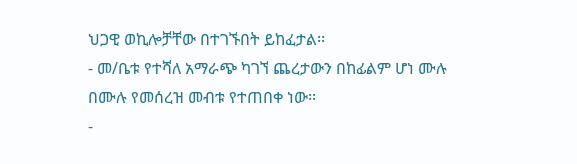ህጋዊ ወኪሎቻቸው በተገኙበት ይከፈታል፡፡
- መ/ቤቱ የተሻለ አማራጭ ካገኘ ጨረታውን በከፊልም ሆነ ሙሉ በሙሉ የመሰረዝ መብቱ የተጠበቀ ነው፡፡
-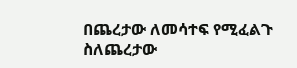በጨረታው ለመሳተፍ የሚፈልጉ ስለጨረታው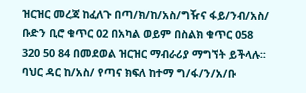ዝርዝር መረጃ ከፈለጉ በጣ/ክ/ከ/አስ/ግዥና ፋይ/ንብ/አስ/ ቡድን ቢሮ ቁጥር 02 በአካል ወይም በስልክ ቁጥር 058 320 50 84 በመደወል ዝርዝር ማብራሪያ ማግኘት ይችላሉ፡፡
ባህር ዳር ከ/አስ/ የጣና ክፍለ ከተማ ግ/ፋ/ን/አ/ቡ